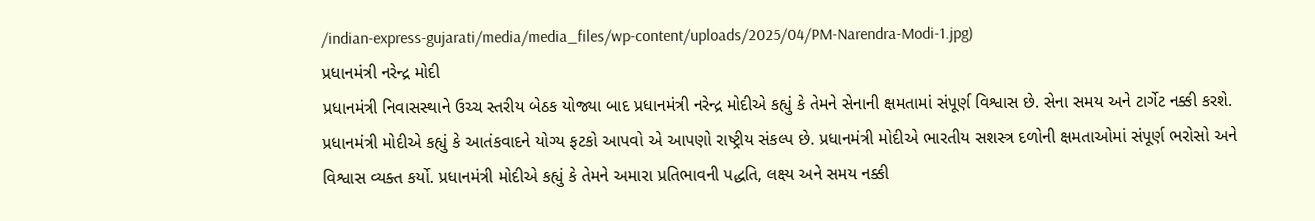/indian-express-gujarati/media/media_files/wp-content/uploads/2025/04/PM-Narendra-Modi-1.jpg)
પ્રધાનમંત્રી નરેન્દ્ર મોદી
પ્રધાનમંત્રી નિવાસસ્થાને ઉચ્ચ સ્તરીય બેઠક યોજ્યા બાદ પ્રધાનમંત્રી નરેન્દ્ર મોદીએ કહ્યું કે તેમને સેનાની ક્ષમતામાં સંપૂર્ણ વિશ્વાસ છે. સેના સમય અને ટાર્ગેટ નક્કી કરશે. પ્રધાનમંત્રી મોદીએ કહ્યું કે આતંકવાદને યોગ્ય ફટકો આપવો એ આપણો રાષ્ટ્રીય સંકલ્પ છે. પ્રધાનમંત્રી મોદીએ ભારતીય સશસ્ત્ર દળોની ક્ષમતાઓમાં સંપૂર્ણ ભરોસો અને વિશ્વાસ વ્યક્ત કર્યો. પ્રધાનમંત્રી મોદીએ કહ્યું કે તેમને અમારા પ્રતિભાવની પદ્ધતિ, લક્ષ્ય અને સમય નક્કી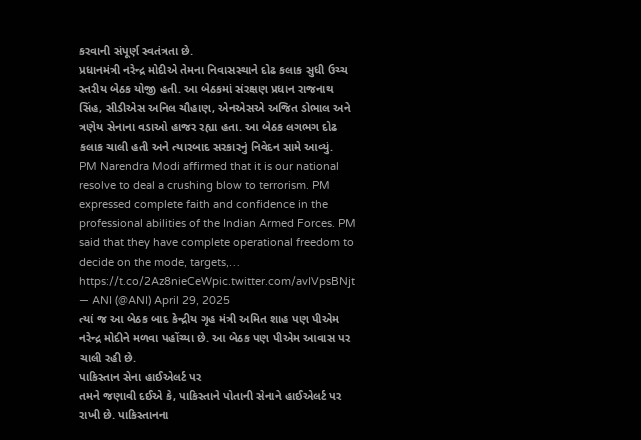કરવાની સંપૂર્ણ સ્વતંત્રતા છે.
પ્રધાનમંત્રી નરેન્દ્ર મોદીએ તેમના નિવાસસ્થાને દોઢ કલાક સુધી ઉચ્ચ સ્તરીય બેઠક યોજી હતી. આ બેઠકમાં સંરક્ષણ પ્રધાન રાજનાથ સિંહ, સીડીએસ અનિલ ચૌહાણ, એનએસએ અજિત ડોભાલ અને ત્રણેય સેનાના વડાઓ હાજર રહ્યા હતા. આ બેઠક લગભગ દોઢ કલાક ચાલી હતી અને ત્યારબાદ સરકારનું નિવેદન સામે આવ્યું.
PM Narendra Modi affirmed that it is our national resolve to deal a crushing blow to terrorism. PM expressed complete faith and confidence in the professional abilities of the Indian Armed Forces. PM said that they have complete operational freedom to decide on the mode, targets,… https://t.co/2Az8nieCeWpic.twitter.com/avIVpsBNjt
— ANI (@ANI) April 29, 2025
ત્યાં જ આ બેઠક બાદ કેન્દ્રીય ગૃહ મંત્રી અમિત શાહ પણ પીએમ નરેન્દ્ર મોદીને મળવા પહોંચ્યા છે. આ બેઠક પણ પીએમ આવાસ પર ચાલી રહી છે.
પાકિસ્તાન સેના હાઈએલર્ટ પર
તમને જણાવી દઈએ કે, પાકિસ્તાને પોતાની સેનાને હાઈએલર્ટ પર રાખી છે. પાકિસ્તાનના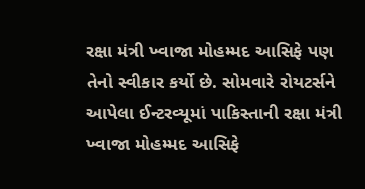રક્ષા મંત્રી ખ્વાજા મોહમ્મદ આસિફે પણ તેનો સ્વીકાર કર્યો છે. સોમવારે રોયટર્સને આપેલા ઈન્ટરવ્યૂમાં પાકિસ્તાની રક્ષા મંત્રી ખ્વાજા મોહમ્મદ આસિફે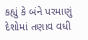કહ્યું કે બંને પરમાણું દેશોમાં તણાવ વધી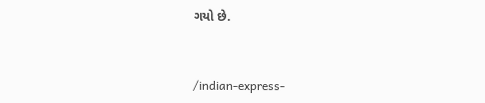ગયો છે.


/indian-express-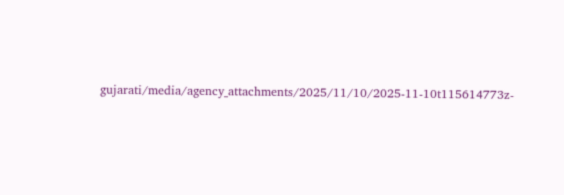gujarati/media/agency_attachments/2025/11/10/2025-11-10t115614773z-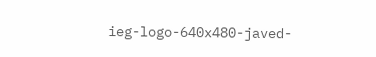ieg-logo-640x480-javed-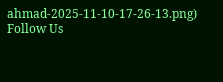ahmad-2025-11-10-17-26-13.png)
Follow Us